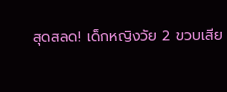สุดสลด! เด็กหญิงวัย 2 ขวบเสีย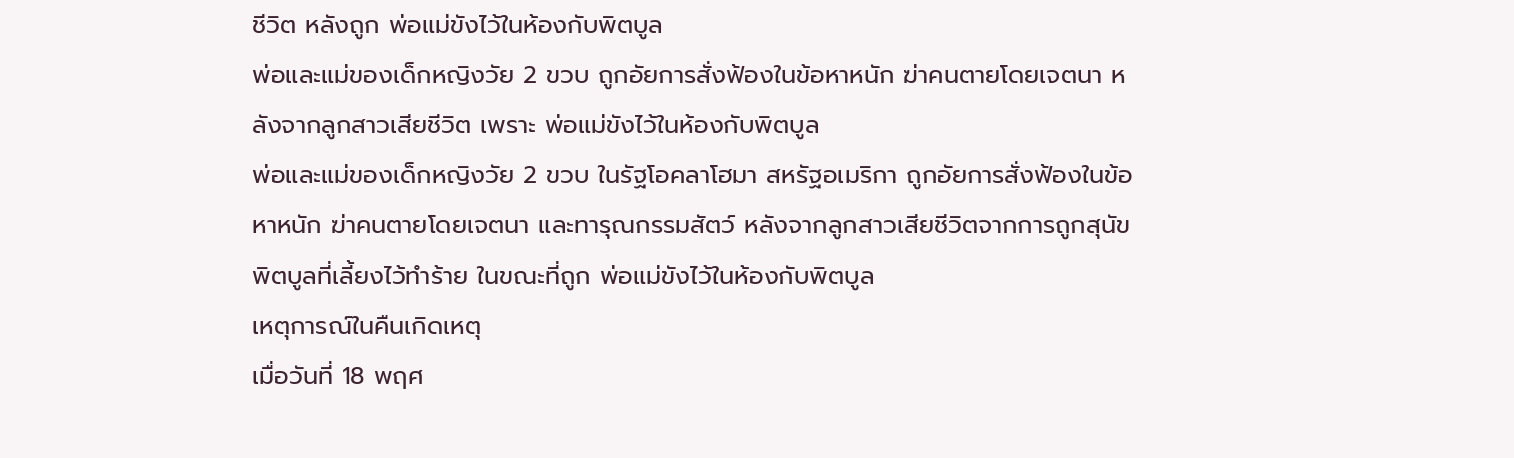ชีวิต หลังถูก พ่อแม่ขังไว้ในห้องกับพิตบูล
พ่อและแม่ของเด็กหญิงวัย 2 ขวบ ถูกอัยการสั่งฟ้องในข้อหาหนัก ฆ่าคนตายโดยเจตนา หลังจากลูกสาวเสียชีวิต เพราะ พ่อแม่ขังไว้ในห้องกับพิตบูล
พ่อและแม่ของเด็กหญิงวัย 2 ขวบ ในรัฐโอคลาโฮมา สหรัฐอเมริกา ถูกอัยการสั่งฟ้องในข้อหาหนัก ฆ่าคนตายโดยเจตนา และทารุณกรรมสัตว์ หลังจากลูกสาวเสียชีวิตจากการถูกสุนัขพิตบูลที่เลี้ยงไว้ทำร้าย ในขณะที่ถูก พ่อแม่ขังไว้ในห้องกับพิตบูล
เหตุการณ์ในคืนเกิดเหตุ
เมื่อวันที่ 18 พฤศ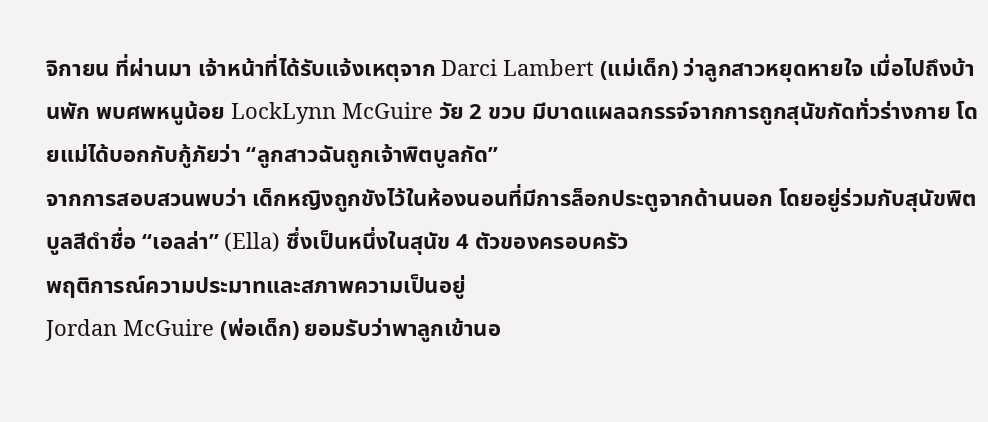จิกายน ที่ผ่านมา เจ้าหน้าที่ได้รับแจ้งเหตุจาก Darci Lambert (แม่เด็ก) ว่าลูกสาวหยุดหายใจ เมื่อไปถึงบ้านพัก พบศพหนูน้อย LockLynn McGuire วัย 2 ขวบ มีบาดแผลฉกรรจ์จากการถูกสุนัขกัดทั่วร่างกาย โดยแม่ได้บอกกับกู้ภัยว่า “ลูกสาวฉันถูกเจ้าพิตบูลกัด”
จากการสอบสวนพบว่า เด็กหญิงถูกขังไว้ในห้องนอนที่มีการล็อกประตูจากด้านนอก โดยอยู่ร่วมกับสุนัขพิตบูลสีดำชื่อ “เอลล่า” (Ella) ซึ่งเป็นหนึ่งในสุนัข 4 ตัวของครอบครัว
พฤติการณ์ความประมาทและสภาพความเป็นอยู่
Jordan McGuire (พ่อเด็ก) ยอมรับว่าพาลูกเข้านอ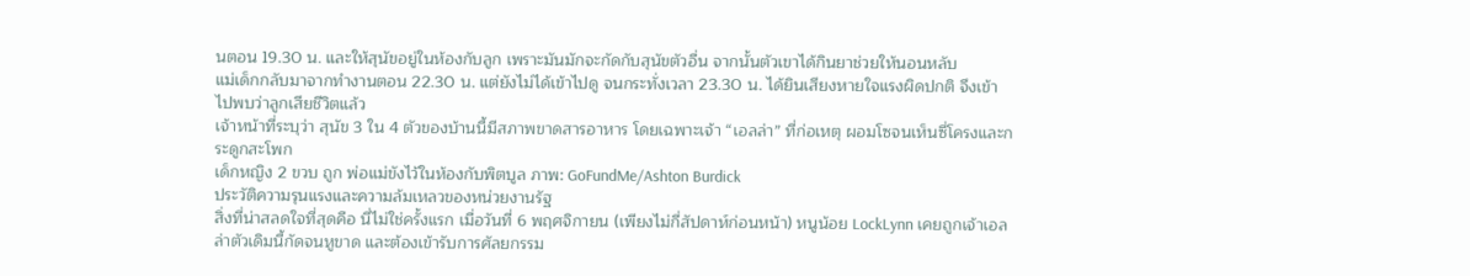นตอน 19.30 น. และให้สุนัขอยู่ในห้องกับลูก เพราะมันมักจะกัดกับสุนัขตัวอื่น จากนั้นตัวเขาได้กินยาช่วยให้นอนหลับ
แม่เด็กกลับมาจากทำงานตอน 22.30 น. แต่ยังไม่ได้เข้าไปดู จนกระทั่งเวลา 23.30 น. ได้ยินเสียงหายใจแรงผิดปกติ จึงเข้าไปพบว่าลูกเสียชีวิตแล้ว
เจ้าหน้าที่ระบุว่า สุนัข 3 ใน 4 ตัวของบ้านนี้มีสภาพขาดสารอาหาร โดยเฉพาะเจ้า “เอลล่า” ที่ก่อเหตุ ผอมโซจนเห็นซี่โครงและกระดูกสะโพก
เด็กหญิง 2 ขวบ ถูก พ่อแม่ขังไว้ในห้องกับพิตบูล ภาพ: GoFundMe/Ashton Burdick
ประวัติความรุนแรงและความล้มเหลวของหน่วยงานรัฐ
สิ่งที่น่าสลดใจที่สุดคือ นี่ไม่ใช่ครั้งแรก เมื่อวันที่ 6 พฤศจิกายน (เพียงไม่กี่สัปดาห์ก่อนหน้า) หนูน้อย LockLynn เคยถูกเจ้าเอลล่าตัวเดิมนี้กัดจนหูขาด และต้องเข้ารับการศัลยกรรม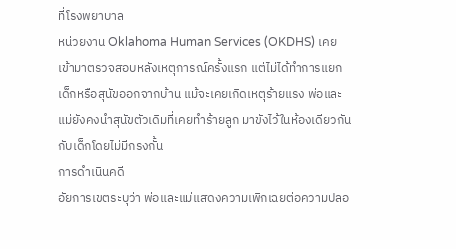ที่โรงพยาบาล
หน่วยงาน Oklahoma Human Services (OKDHS) เคยเข้ามาตรวจสอบหลังเหตุการณ์ครั้งแรก แต่ไม่ได้ทำการแยกเด็กหรือสุนัขออกจากบ้าน แม้จะเคยเกิดเหตุร้ายแรง พ่อและแม่ยังคงนำสุนัขตัวเดิมที่เคยทำร้ายลูก มาขังไว้ในห้องเดียวกันกับเด็กโดยไม่มีกรงกั้น
การดำเนินคดี
อัยการเขตระบุว่า พ่อและแม่แสดงความเพิกเฉยต่อความปลอ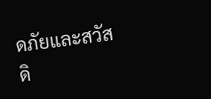ดภัยและสวัสดิ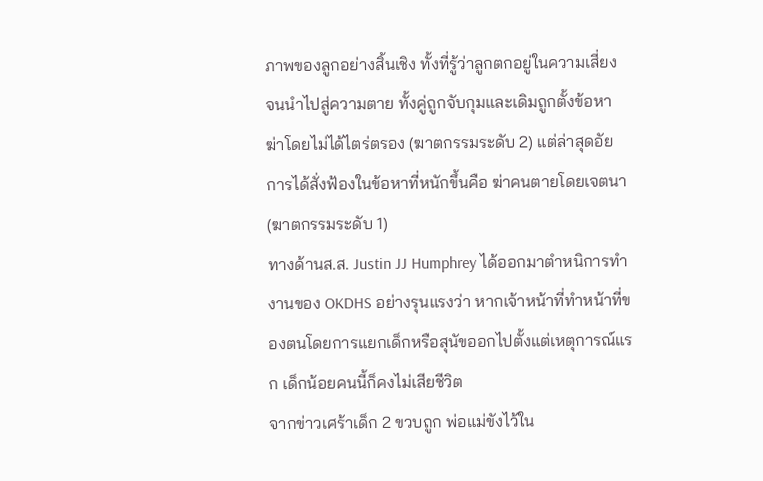ภาพของลูกอย่างสิ้นเชิง ทั้งที่รู้ว่าลูกตกอยู่ในความเสี่ยง จนนำไปสู่ความตาย ทั้งคู่ถูกจับกุมและเดิมถูกตั้งข้อหาฆ่าโดยไม่ได้ไตร่ตรอง (ฆาตกรรมระดับ 2) แต่ล่าสุดอัยการได้สั่งฟ้องในข้อหาที่หนักขึ้นคือ ฆ่าคนตายโดยเจตนา (ฆาตกรรมระดับ 1)
ทางด้านส.ส. Justin JJ Humphrey ได้ออกมาตำหนิการทำงานของ OKDHS อย่างรุนแรงว่า หากเจ้าหน้าที่ทำหน้าที่ของตนโดยการแยกเด็กหรือสุนัขออกไปตั้งแต่เหตุการณ์แรก เด็กน้อยคนนี้ก็คงไม่เสียชีวิต
จากข่าวเศร้าเด็ก 2 ขวบถูก พ่อแม่ขังไว้ใน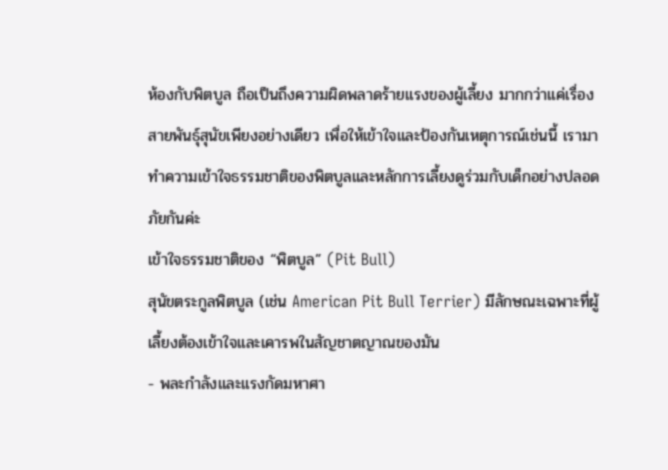ห้องกับพิตบูล ถือเป็นถึงความผิดพลาดร้ายแรงของผู้เลี้ยง มากกว่าแค่เรื่องสายพันธุ์สุนัขเพียงอย่างเดียว เพื่อให้เข้าใจและป้องกันเหตุการณ์เช่นนี้ เรามาทำความเข้าใจธรรมชาติของพิตบูลและหลักการเลี้ยงดูร่วมกับเด็กอย่างปลอดภัยกันค่ะ
เข้าใจธรรมชาติของ “พิตบูล” (Pit Bull)
สุนัขตระกูลพิตบูล (เช่น American Pit Bull Terrier) มีลักษณะเฉพาะที่ผู้เลี้ยงต้องเข้าใจและเคารพในสัญชาตญาณของมัน
- พละกำลังและแรงกัดมหาศา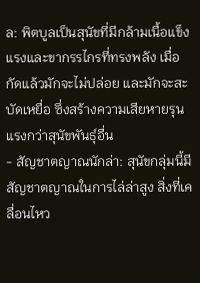ล: พิตบูลเป็นสุนัขที่มีกล้ามเนื้อแข็งแรงและขากรรไกรที่ทรงพลัง เมื่อกัดแล้วมักจะไม่ปล่อย และมักจะสะบัดเหยื่อ ซึ่งสร้างความเสียหายรุนแรงกว่าสุนัขพันธุ์อื่น
- สัญชาตญาณนักล่า: สุนัขกลุ่มนี้มีสัญชาตญาณในการไล่ล่าสูง สิ่งที่เคลื่อนไหว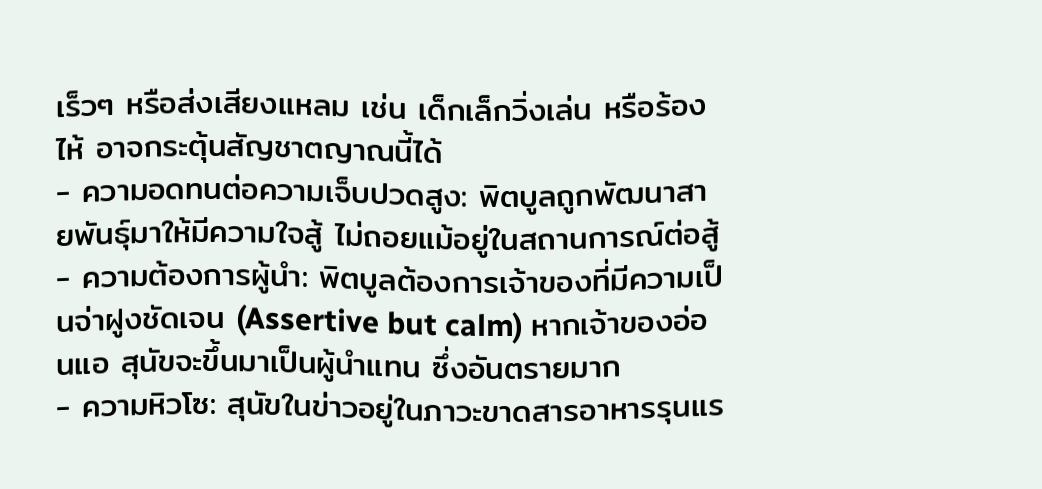เร็วๆ หรือส่งเสียงแหลม เช่น เด็กเล็กวิ่งเล่น หรือร้องไห้ อาจกระตุ้นสัญชาตญาณนี้ได้
- ความอดทนต่อความเจ็บปวดสูง: พิตบูลถูกพัฒนาสายพันธุ์มาให้มีความใจสู้ ไม่ถอยแม้อยู่ในสถานการณ์ต่อสู้
- ความต้องการผู้นำ: พิตบูลต้องการเจ้าของที่มีความเป็นจ่าฝูงชัดเจน (Assertive but calm) หากเจ้าของอ่อนแอ สุนัขจะขึ้นมาเป็นผู้นำแทน ซึ่งอันตรายมาก
- ความหิวโซ: สุนัขในข่าวอยู่ในภาวะขาดสารอาหารรุนแร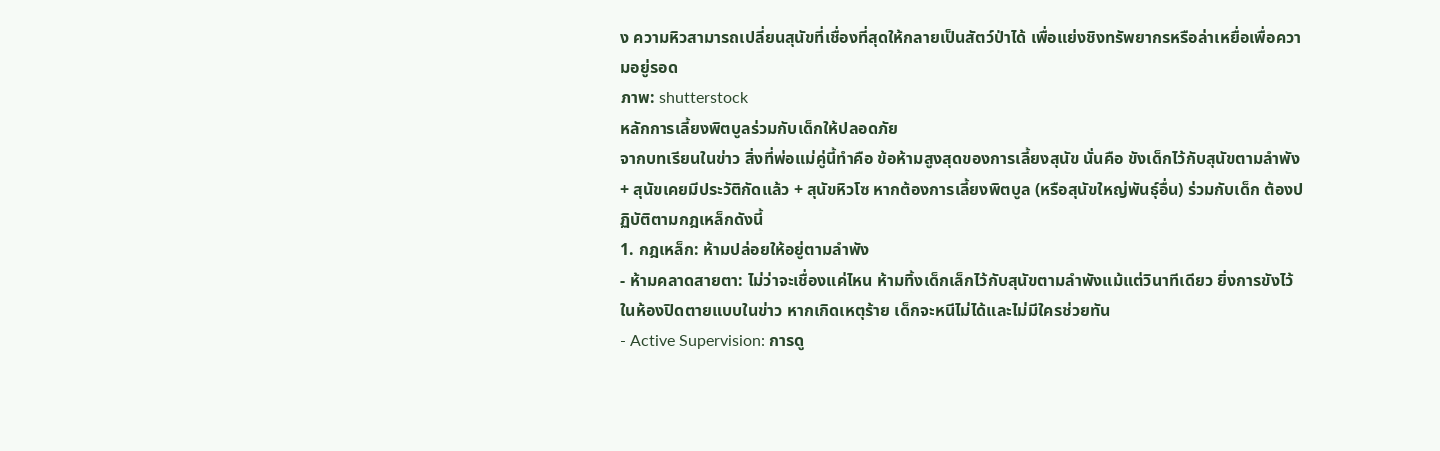ง ความหิวสามารถเปลี่ยนสุนัขที่เชื่องที่สุดให้กลายเป็นสัตว์ป่าได้ เพื่อแย่งชิงทรัพยากรหรือล่าเหยื่อเพื่อความอยู่รอด
ภาพ: shutterstock
หลักการเลี้ยงพิตบูลร่วมกับเด็กให้ปลอดภัย
จากบทเรียนในข่าว สิ่งที่พ่อแม่คู่นี้ทำคือ ข้อห้ามสูงสุดของการเลี้ยงสุนัข นั่นคือ ขังเด็กไว้กับสุนัขตามลำพัง + สุนัขเคยมีประวัติกัดแล้ว + สุนัขหิวโซ หากต้องการเลี้ยงพิตบูล (หรือสุนัขใหญ่พันธุ์อื่น) ร่วมกับเด็ก ต้องปฏิบัติตามกฎเหล็กดังนี้
1. กฎเหล็ก: ห้ามปล่อยให้อยู่ตามลำพัง
- ห้ามคลาดสายตา: ไม่ว่าจะเชื่องแค่ไหน ห้ามทิ้งเด็กเล็กไว้กับสุนัขตามลำพังแม้แต่วินาทีเดียว ยิ่งการขังไว้ในห้องปิดตายแบบในข่าว หากเกิดเหตุร้าย เด็กจะหนีไม่ได้และไม่มีใครช่วยทัน
- Active Supervision: การดู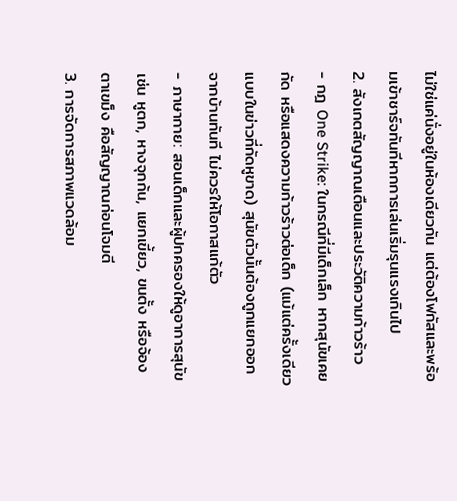ไม่ใช่แค่นั่งอยู่ในห้องเดียวกัน แต่ต้องโฟกัสและพร้อมเข้าชาร์จทันทีหากการเล่นเริ่มรุนแรงเกินไป
2. สังเกตสัญญาณเตือนและประวัติความก้าวร้าว
- กฎ One Strike: ในกรณีที่มีเด็กเล็ก หากสุนัขเคยกัด หรือแสดงความก้าวร้าวต่อเด็ก (แม้แต่ครั้งเดียวแบบในข่าวที่กัดหูขาด) สุนัขตัวนั้นต้องถูกแยกออกจากบ้านทันที ไม่ควรให้โอกาสแก้ตัว
- ภาษากาย: สอนเด็กและผู้ปกครองให้ดูอาการสุนัข เช่น หูตก, หางจุกก้น, แยกเขี้ยว, ขนตั้ง หรือจ้องตาเขม็ง คือสัญญาณก่อนโจมตี
3. การจัดการสภาพแวดล้อม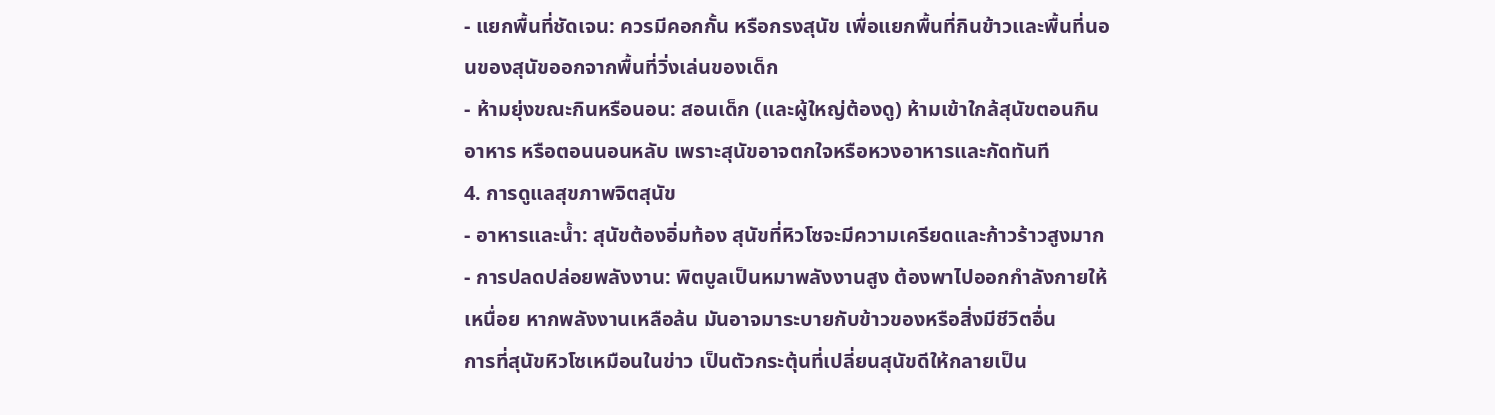- แยกพื้นที่ชัดเจน: ควรมีคอกกั้น หรือกรงสุนัข เพื่อแยกพื้นที่กินข้าวและพื้นที่นอนของสุนัขออกจากพื้นที่วิ่งเล่นของเด็ก
- ห้ามยุ่งขณะกินหรือนอน: สอนเด็ก (และผู้ใหญ่ต้องดู) ห้ามเข้าใกล้สุนัขตอนกินอาหาร หรือตอนนอนหลับ เพราะสุนัขอาจตกใจหรือหวงอาหารและกัดทันที
4. การดูแลสุขภาพจิตสุนัข
- อาหารและน้ำ: สุนัขต้องอิ่มท้อง สุนัขที่หิวโซจะมีความเครียดและก้าวร้าวสูงมาก
- การปลดปล่อยพลังงาน: พิตบูลเป็นหมาพลังงานสูง ต้องพาไปออกกำลังกายให้เหนื่อย หากพลังงานเหลือล้น มันอาจมาระบายกับข้าวของหรือสิ่งมีชีวิตอื่น
การที่สุนัขหิวโซเหมือนในข่าว เป็นตัวกระตุ้นที่เปลี่ยนสุนัขดีให้กลายเป็น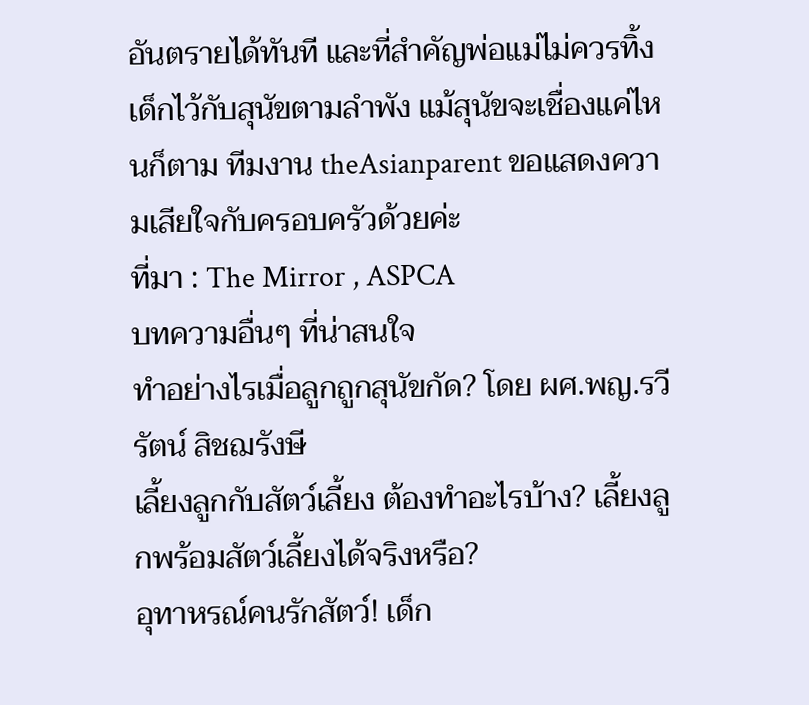อันตรายได้ทันที และที่สำคัญพ่อแม่ไม่ควรทิ้งเด็กไว้กับสุนัขตามลำพัง แม้สุนัขจะเชื่องแค่ไหนก็ตาม ทีมงาน theAsianparent ขอแสดงความเสียใจกับครอบครัวด้วยค่ะ
ที่มา : The Mirror , ASPCA
บทความอื่นๆ ที่น่าสนใจ
ทำอย่างไรเมื่อลูกถูกสุนัขกัด? โดย ผศ.พญ.รวีรัตน์ สิชฌรังษี
เลี้ยงลูกกับสัตว์เลี้ยง ต้องทำอะไรบ้าง? เลี้ยงลูกพร้อมสัตว์เลี้ยงได้จริงหรือ?
อุทาหรณ์คนรักสัตว์! เด็ก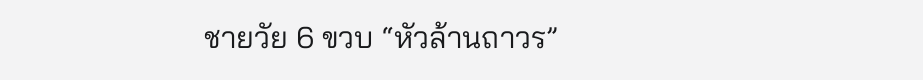ชายวัย 6 ขวบ “หัวล้านถาวร”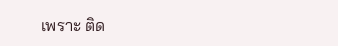เพราะ ติด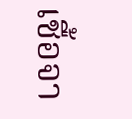เชื้อจา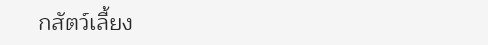กสัตว์เลี้ยง